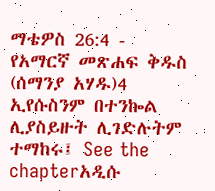ማቴዎስ 26:4 - የአማርኛ መጽሐፍ ቅዱስ (ሰማንያ አሃዱ)4 ኢየሱስንም በተንኰል ሊያስይዙት ሊገድሉትም ተማከሩ፤ See the chapterአዲሱ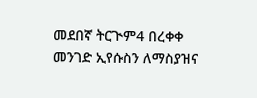መደበኛ ትርጒም4 በረቀቀ መንገድ ኢየሱስን ለማስያዝና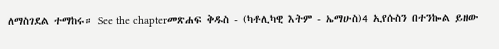ለማስገደል ተማከሩ። See the chapterመጽሐፍ ቅዱስ - (ካቶሊካዊ እትም - ኤማሁስ)4 ኢየሱስን በተንኰል ይዘው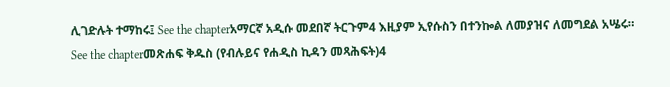ሊገድሉት ተማከሩ፤ See the chapterአማርኛ አዲሱ መደበኛ ትርጉም4 እዚያም ኢየሱስን በተንኰል ለመያዝና ለመግደል አሤሩ። See the chapterመጽሐፍ ቅዱስ (የብሉይና የሐዲስ ኪዳን መጻሕፍት)4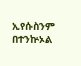ኢየሱስንም በተንኵኦል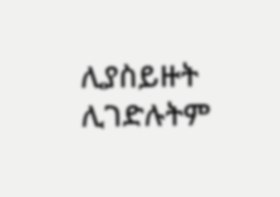ሊያስይዙት ሊገድሉትም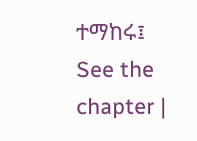ተማከሩ፤ See the chapter |